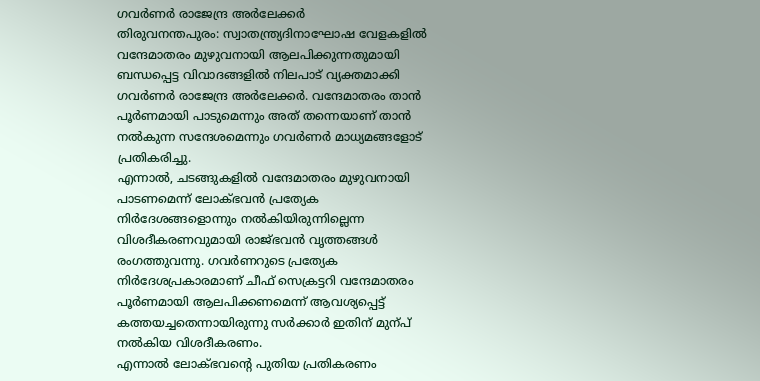ഗവർണർ രാജേന്ദ്ര അർലേക്കർ
തിരുവനന്തപുരം: സ്വാതന്ത്ര്യദിനാഘോഷ വേളകളിൽ വന്ദേമാതരം മുഴുവനായി ആലപിക്കുന്നതുമായി ബന്ധപ്പെട്ട വിവാദങ്ങളിൽ നിലപാട് വ്യക്തമാക്കി ഗവർണർ രാജേന്ദ്ര അർലേക്കർ. വന്ദേമാതരം താൻ പൂർണമായി പാടുമെന്നും അത് തന്നെയാണ് താൻ നൽകുന്ന സന്ദേശമെന്നും ഗവർണർ മാധ്യമങ്ങളോട് പ്രതികരിച്ചു.
എന്നാൽ, ചടങ്ങുകളിൽ വന്ദേമാതരം മുഴുവനായി പാടണമെന്ന് ലോക്ഭവൻ പ്രത്യേക നിർദേശങ്ങളൊന്നും നൽകിയിരുന്നില്ലെന്ന വിശദീകരണവുമായി രാജ്ഭവൻ വൃത്തങ്ങൾ രംഗത്തുവന്നു. ഗവർണറുടെ പ്രത്യേക നിർദേശപ്രകാരമാണ് ചീഫ് സെക്രട്ടറി വന്ദേമാതരം പൂർണമായി ആലപിക്കണമെന്ന് ആവശ്യപ്പെട്ട് കത്തയച്ചതെന്നായിരുന്നു സർക്കാർ ഇതിന് മുന്പ് നൽകിയ വിശദീകരണം.
എന്നാൽ ലോക്ഭവന്റെ പുതിയ പ്രതികരണം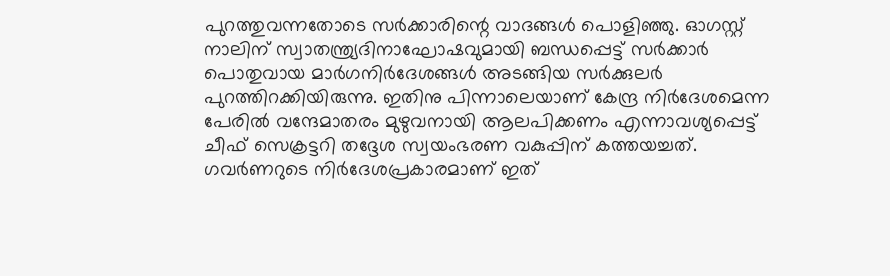പുറത്തുവന്നതോടെ സർക്കാരിന്റെ വാദങ്ങൾ പൊളിഞ്ഞു. ഓഗസ്റ്റ് നാലിന് സ്വാതന്ത്ര്യദിനാഘോഷവുമായി ബന്ധപ്പെട്ട് സർക്കാർ പൊതുവായ മാർഗനിർദേശങ്ങൾ അടങ്ങിയ സർക്കുലർ പുറത്തിറക്കിയിരുന്നു. ഇതിനു പിന്നാലെയാണ് കേന്ദ്ര നിർദേശമെന്ന പേരിൽ വന്ദേമാതരം മുഴുവനായി ആലപിക്കണം എന്നാവശ്യപ്പെട്ട് ചീഫ് സെക്രട്ടറി തദ്ദേശ സ്വയംഭരണ വകുപ്പിന് കത്തയച്ചത്.
ഗവർണറുടെ നിർദേശപ്രകാരമാണ് ഇത്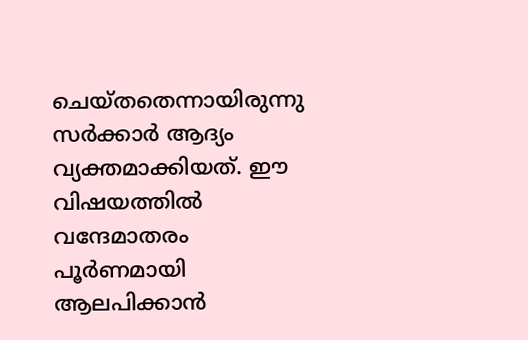ചെയ്തതെന്നായിരുന്നു സർക്കാർ ആദ്യം വ്യക്തമാക്കിയത്. ഈ വിഷയത്തിൽ വന്ദേമാതരം പൂർണമായി ആലപിക്കാൻ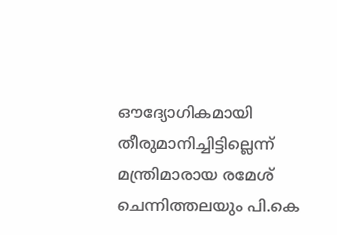ഔദ്യോഗികമായി തീരുമാനിച്ചിട്ടില്ലെന്ന് മന്ത്രിമാരായ രമേശ് ചെന്നിത്തലയും പി.കെ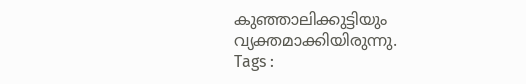കുഞ്ഞാലിക്കുട്ടിയും വ്യക്തമാക്കിയിരുന്നു.
Tags :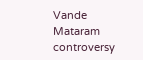Vande Mataram controversy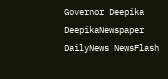Governor Deepika DeepikaNewspaper DailyNews NewsFlash